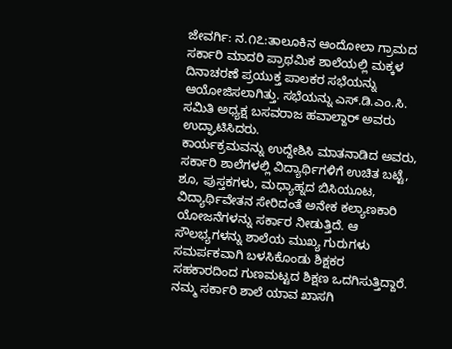ಜೇವರ್ಗಿ: ನ.೧೭:ತಾಲೂಕಿನ ಆಂದೋಲಾ ಗ್ರಾಮದ ಸರ್ಕಾರಿ ಮಾದರಿ ಪ್ರಾಥಮಿಕ ಶಾಲೆಯಲ್ಲಿ ಮಕ್ಕಳ ದಿನಾಚರಣೆ ಪ್ರಯುಕ್ತ ಪಾಲಕರ ಸಭೆಯನ್ನು ಆಯೋಜಿಸಲಾಗಿತ್ತು. ಸಭೆಯನ್ನು ಎಸ್.ಡಿ.ಎಂ.ಸಿ. ಸಮಿತಿ ಅಧ್ಯಕ್ಷ ಬಸವರಾಜ ಹವಾಲ್ದಾರ್ ಅವರು ಉದ್ಘಾಟಿಸಿದರು.
ಕಾರ್ಯಕ್ರಮವನ್ನು ಉದ್ದೇಶಿಸಿ ಮಾತನಾಡಿದ ಅವರು, ಸರ್ಕಾರಿ ಶಾಲೆಗಳಲ್ಲಿ ವಿದ್ಯಾರ್ಥಿಗಳಿಗೆ ಉಚಿತ ಬಟ್ಟೆ, ಶೂ, ಪುಸ್ತಕಗಳು, ಮಧ್ಯಾಹ್ನದ ಬಿಸಿಯೂಟ, ವಿದ್ಯಾರ್ಥಿವೇತನ ಸೇರಿದಂತೆ ಅನೇಕ ಕಲ್ಯಾಣಕಾರಿ ಯೋಜನೆಗಳನ್ನು ಸರ್ಕಾರ ನೀಡುತ್ತಿದೆ. ಆ ಸೌಲಭ್ಯಗಳನ್ನು ಶಾಲೆಯ ಮುಖ್ಯ ಗುರುಗಳು ಸಮರ್ಪಕವಾಗಿ ಬಳಸಿಕೊಂಡು ಶಿಕ್ಷಕರ ಸಹಕಾರದಿಂದ ಗುಣಮಟ್ಟದ ಶಿಕ್ಷಣ ಒದಗಿಸುತ್ತಿದ್ದಾರೆ. ನಮ್ಮ ಸರ್ಕಾರಿ ಶಾಲೆ ಯಾವ ಖಾಸಗಿ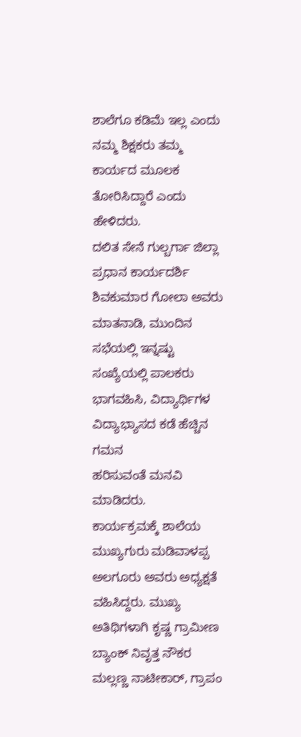ಶಾಲೆಗೂ ಕಡಿಮೆ ಇಲ್ಲ ಎಂದು ನಮ್ಮ ಶಿಕ್ಷಕರು ತಮ್ಮ ಕಾರ್ಯದ ಮೂಲಕ ತೋರಿಸಿದ್ದಾರೆ ಎಂದು ಹೇಳಿದರು.
ದಲಿತ ಸೇನೆ ಗುಲ್ಬರ್ಗಾ ಜಿಲ್ಲಾ ಪ್ರಧಾನ ಕಾರ್ಯದರ್ಶಿ ಶಿವಕುಮಾರ ಗೋಲಾ ಅವರು ಮಾತನಾಡಿ, ಮುಂದಿನ ಸಭೆಯಲ್ಲಿ ಇನ್ನಷ್ಟು ಸಂಖ್ಯೆಯಲ್ಲಿ ಪಾಲಕರು ಭಾಗವಹಿಸಿ, ವಿದ್ಯಾರ್ಥಿಗಳ ವಿದ್ಯಾಭ್ಯಾಸದ ಕಡೆ ಹೆಚ್ಚಿನ ಗಮನ
ಹರಿಸುವಂತೆ ಮನವಿ ಮಾಡಿದರು.
ಕಾರ್ಯಕ್ರಮಕ್ಕೆ ಶಾಲೆಯ ಮುಖ್ಯಗುರು ಮಡಿವಾಳಪ್ಪ ಅಲಗೂರು ಅವರು ಅಧ್ಯಕ್ಷತೆ ವಹಿಸಿದ್ದರು. ಮುಖ್ಯ ಅತಿಥಿಗಳಾಗಿ ಕೃಷ್ಣ ಗ್ರಾಮೀಣ ಬ್ಯಾಂಕ್ ನಿವೃತ್ತ ನೌಕರ ಮಲ್ಲಣ್ಣ ನಾಟೀಕಾರ್, ಗ್ರಾಪಂ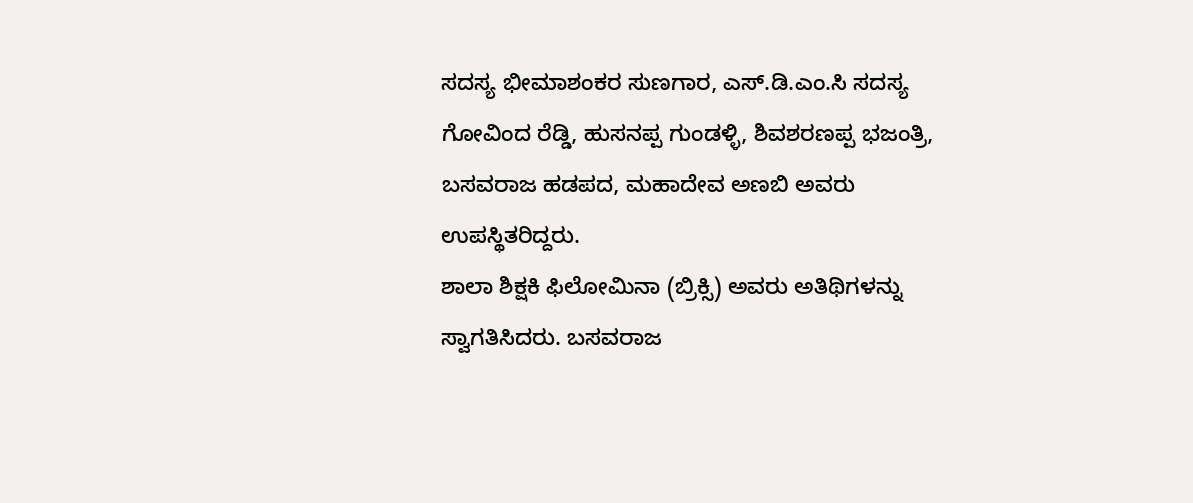ಸದಸ್ಯ ಭೀಮಾಶಂಕರ ಸುಣಗಾರ, ಎಸ್.ಡಿ.ಎಂ.ಸಿ ಸದಸ್ಯ ಗೋವಿಂದ ರೆಡ್ಡಿ, ಹುಸನಪ್ಪ ಗುಂಡಳ್ಳಿ, ಶಿವಶರಣಪ್ಪ ಭಜಂತ್ರಿ, ಬಸವರಾಜ ಹಡಪದ, ಮಹಾದೇವ ಅಣಬಿ ಅವರು ಉಪಸ್ಥಿತರಿದ್ದರು.
ಶಾಲಾ ಶಿಕ್ಷಕಿ ಫಿಲೋಮಿನಾ (ಬ್ರಿಕ್ಸಿ) ಅವರು ಅತಿಥಿಗಳನ್ನು ಸ್ವಾಗತಿಸಿದರು. ಬಸವರಾಜ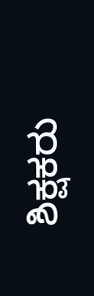ಶಿಕ್ಷಕರು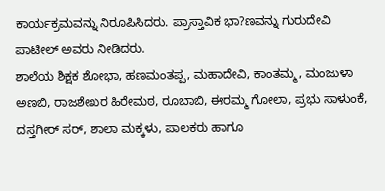ಕಾರ್ಯಕ್ರಮವನ್ನು ನಿರೂಪಿಸಿದರು. ಪ್ರಾಸ್ತಾವಿಕ ಭಾ?ಣವನ್ನು ಗುರುದೇವಿ ಪಾಟೀಲ್ ಅವರು ನೀಡಿದರು.
ಶಾಲೆಯ ಶಿಕ್ಷಕ ಶೋಭಾ, ಹಣಮಂತಪ್ಪ, ಮಹಾದೇವಿ, ಕಾಂತಮ್ಮ, ಮಂಜುಳಾ ಅಣಬಿ, ರಾಜಶೇಖರ ಹಿರೇಮಠ, ರೂಬಾಬಿ, ಈರಮ್ಮ ಗೋಲಾ, ಪ್ರಭು ಸಾಳುಂಕೆ, ದಸ್ತಗೀರ್ ಸರ್, ಶಾಲಾ ಮಕ್ಕಳು, ಪಾಲಕರು ಹಾಗೂ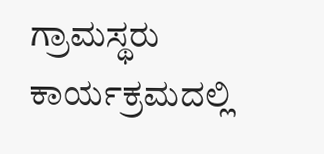ಗ್ರಾಮಸ್ಥರು ಕಾರ್ಯಕ್ರಮದಲ್ಲಿ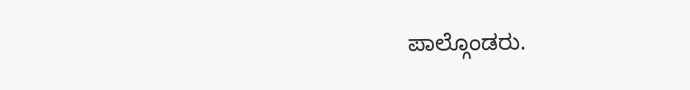ಪಾಲ್ಗೊಂಡರು.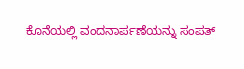ಕೊನೆಯಲ್ಲಿ ವಂದನಾರ್ಪಣೆಯನ್ನು ಸಂಪತ್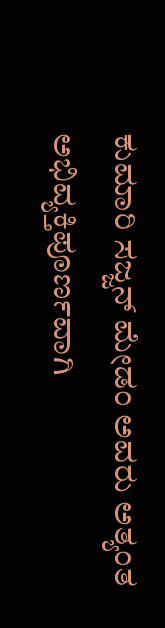ಕುಮಾರಿ ಸಜ್ಜನ್ ಮೇಡಂ ಅವರು ಅತ್ಯಂತ ಅಭಿವ್ಯಕ್ತಿಪೂರ್ಣವಾಗಿ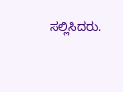ಸಲ್ಲಿಸಿದರು.